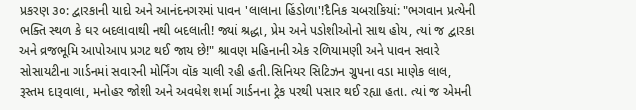પ્રકરણ ૩૦: દ્વારકાની યાદો અને આનંદનગરમાં પાવન 'લાલાના હિંડોળા'!દૈનિક ચબરાકિયાં: "ભગવાન પ્રત્યેની ભક્તિ સ્થળ કે ઘર બદલાવાથી નથી બદલાતી! જ્યાં શ્રદ્ધા, પ્રેમ અને પડોશીઓનો સાથ હોય, ત્યાં જ દ્વારકા અને વ્રજભૂમિ આપોઆપ પ્રગટ થઈ જાય છે!" શ્રાવણ મહિનાની એક રળિયામણી અને પાવન સવારે સોસાયટીના ગાર્ડનમાં સવારની મોર્નિંગ વૉક ચાલી રહી હતી.સિનિયર સિટિઝન ગ્રુપના વડા માણેક લાલ, રૂસ્તમ દારૂવાલા, મનોહર જોશી અને અવધેશ શર્મા ગાર્ડનના ટ્રેક પરથી પસાર થઈ રહ્યા હતા. ત્યાં જ એમની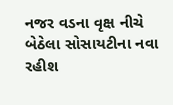નજર વડના વૃક્ષ નીચે બેઠેલા સોસાયટીના નવા રહીશ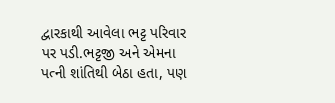દ્વારકાથી આવેલા ભટ્ટ પરિવાર પર પડી.ભટ્ટજી અને એમના પત્ની શાંતિથી બેઠા હતા, પણ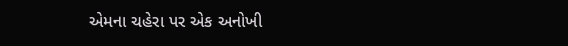એમના ચહેરા પર એક અનોખી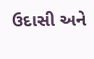ઉદાસી અને